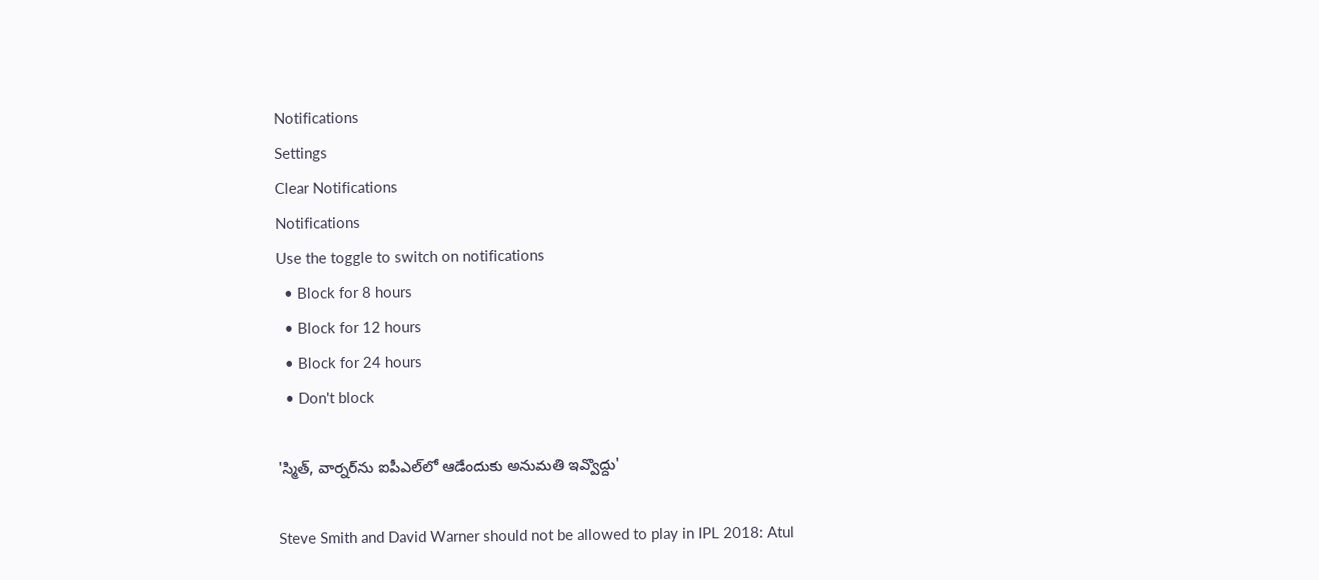Notifications
Settings
Clear Notifications
Notifications
Use the toggle to switch on notifications
  • Block for 8 hours
  • Block for 12 hours
  • Block for 24 hours
  • Don't block

'స్మిత్, వార్నర్‌ను ఐపీఎల్‌లో ఆడేందుకు అనుమతి ఇవ్వొద్దు'

Steve Smith and David Warner should not be allowed to play in IPL 2018: Atul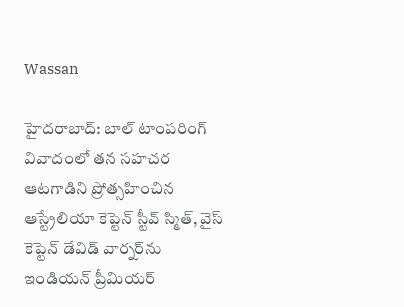Wassan

హైదరాబాద్: బాల్ టాంపరింగ్ వివాదంలో తన సహచర ఆటగాడిని ప్రోత్సహించిన ఆస్ట్రేలియా కెప్టెన్ స్టీవ్ స్మిత్, వైస్ కెప్టెన్ డేవిడ్ వార్నర్‌ను ఇండియన్ ప్రీమియర్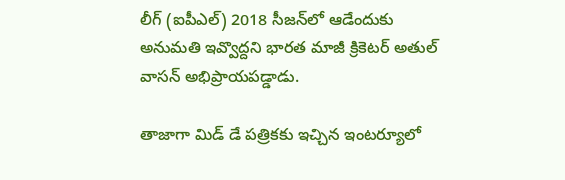లీగ్ (ఐపీఎల్) 2018 సీజన్‌లో ఆడేందుకు అనుమతి ఇవ్వొద్దని భారత మాజీ క్రికెటర్ అతుల్ వాసన్ అభిప్రాయపడ్డాడు.

తాజాగా మిడ్ డే పత్రికకు ఇచ్చిన ఇంటర్యూలో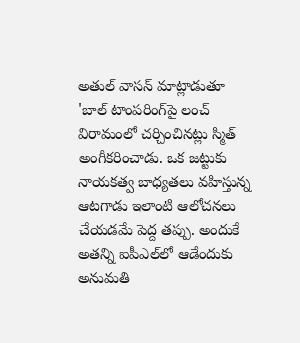అతుల్ వాసన్ మాట్లాడుతూ 'బాల్‌ టాంపరింగ్‌పై లంచ్‌ విరామంలో చర్చించినట్లు స్మిత్‌ అంగీకరించాడు. ఒక జట్టుకు నాయకత్వ బాధ్యతలు వహిస్తున్న ఆటగాడు ఇలాంటి ఆలోచనలు చేయడమే పెద్ద తప్పు. అందుకే అతన్ని ఐపీఎల్‌లో ఆడేందుకు అనుమతి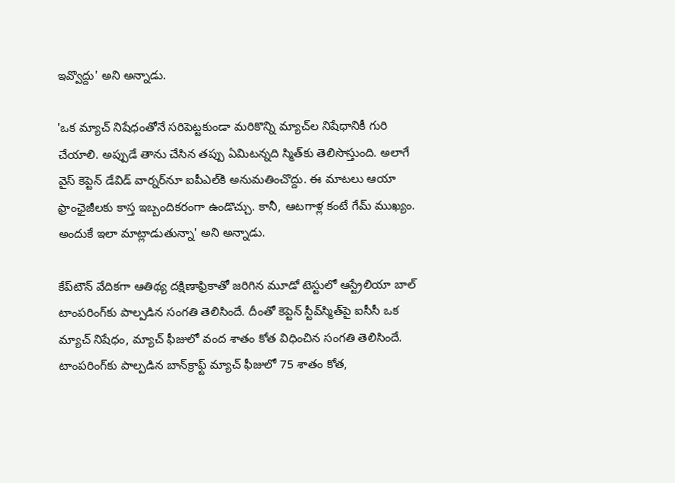ఇవ్వొద్దు' అని అన్నాడు.

'ఒక మ్యాచ్‌ నిషేధంతోనే సరిపెట్టకుండా మరికొన్ని మ్యాచ్‌ల నిషేధానికీ గురి చేయాలి. అప్పుడే తాను చేసిన తప్పు ఏమిటన్నది స్మిత్‌కు తెలిసొస్తుంది. అలాగే వైస్‌ కెప్టెన్‌ డేవిడ్‌ వార్నర్‌నూ ఐపీఎల్‌కి అనుమతించొద్దు. ఈ మాటలు ఆయా ఫ్రాంఛైజీలకు కాస్త ఇబ్బందికరంగా ఉండొచ్చు. కానీ, ఆటగాళ్ల కంటే గేమ్‌ ముఖ్యం. అందుకే ఇలా మాట్లాడుతున్నా' అని అన్నాడు.

కేప్‌టౌన్ వేదికగా ఆతిథ్య దక్షిణాఫ్రికాతో జరిగిన మూడో టెస్టులో ఆస్ట్రేలియా బాల్ టాంపరింగ్‌కు పాల్పడిన సంగతి తెలిసిందే. దీంతో కెప్టెన్ స్టీవ్‌స్మిత్‌పై ఐసీసీ ఒక మ్యాచ్ నిషేధం, మ్యాచ్ ఫీజులో వంద శాతం కోత విధించిన సంగతి తెలిసిందే. టాంపరింగ్‌కు పాల్పడిన బాన్‌క్రాఫ్ట్ మ్యాచ్ ఫీజులో 75 శాతం కోత,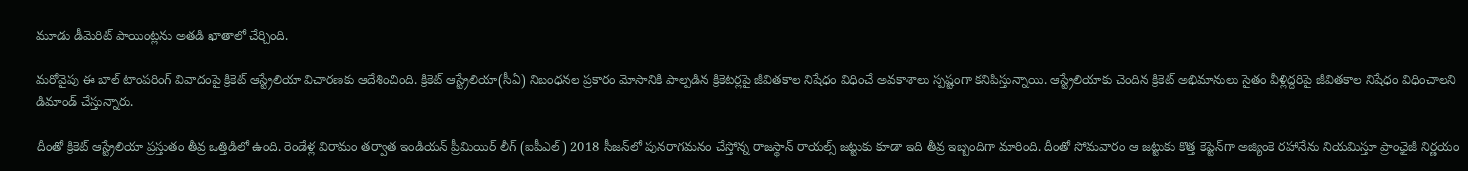మూడు డీమెరిట్ పాయింట్లను అతడి ఖాతాలో చేర్చింది.

మరోవైపు ఈ బాల్ టాంపరింగ్ వివాదంపై క్రికెట్ ఆస్ట్రేలియా విచారణకు ఆదేశించింది. క్రికెట్ ఆస్ట్రేలియా(సీఏ) నిబంధనల ప్రకారం మోసానికి పాల్పడిన క్రికెటర్లపై జీవితకాల నిషేధం విధించే అవకాశాలు స్పష్టంగా కనిపిస్తున్నాయి. ఆస్ట్రేలియాకు చెందిన క్రికెట్ అభిమానులు సైతం వీళ్లిద్దరిపై జీవితకాల నిషేధం విధించాలని డిమాండ్ చేస్తున్నారు.

దీంతో క్రికెట్ ఆస్ట్రేలియా ప్రస్తుతం తీవ్ర ఒత్తిడిలో ఉంది. రెండేళ్ల విరామం తర్వాత ఇండియన్ ప్రీమియిర్ లీగ్ (ఐపీఎల్) 2018 సీజన్‌లో పునరాగమనం చేస్తోన్న రాజస్థాన్ రాయల్స్ జట్టుకు కూడా ఇది తీవ్ర ఇబ్బందిగా మారింది. దీంతో సోమవారం ఆ జట్టుకు కొత్త కెప్టెన్‌గా అజ్యింకె రహానేను నియమిస్తూ ప్రాంఛైజీ నిర్ణయం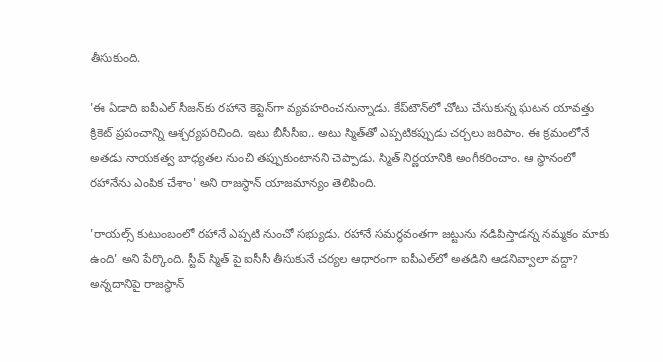తీసుకుంది.

'ఈ ఏడాది ఐపీఎల్‌ సీజన్‌కు రహానె కెప్టెన్‌గా వ్యవహరించనున్నాడు. కేప్‌టౌన్‌లో చోటు చేసుకున్న ఘటన యావత్తు క్రికెట్‌ ప్రపంచాన్ని ఆశ్చర్యపరిచింది. ఇటు బీసీసీఐ.. అటు స్మిత్‌తో ఎప్పటికప్పుడు చర్చలు జరిపాం. ఈ క్రమంలోనే అతడు నాయకత్వ బాధ్యతల నుంచి తప్పుకుంటానని చెప్పాడు. స్మిత్ నిర్ణయానికి అంగీకరించాం. ఆ స్థానంలో రహానేను ఎంపిక చేశాం' అని రాజస్థాన్ యాజమాన్యం తెలిపింది.

'రాయల్స్‌ కుటుంబంలో రహానే ఎప్పటి నుంచో సభ్యుడు. రహానే సమర్థవంతగా జట్టును నడిపిస్తాడన్న నమ్మకం మాకు ఉంది' అని పేర్కొంది. స్టీవ్ స్మిత్ పై ఐసీసీ తీసుకునే చర్యల ఆధారంగా ఐపీఎల్‌లో అతడిని ఆడనివ్వాలా వద్దా? అన్నదానిపై రాజస్థాన్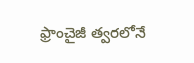ఫ్రాంచైజీ త్వరలోనే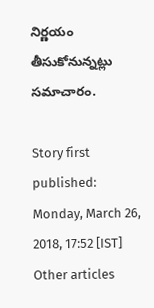నిర్ణయం తీసుకోనున్నట్లు సమాచారం.

Story first published: Monday, March 26, 2018, 17:52 [IST]
Other articles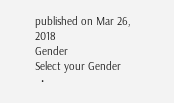published on Mar 26, 2018
Gender
Select your Gender
  •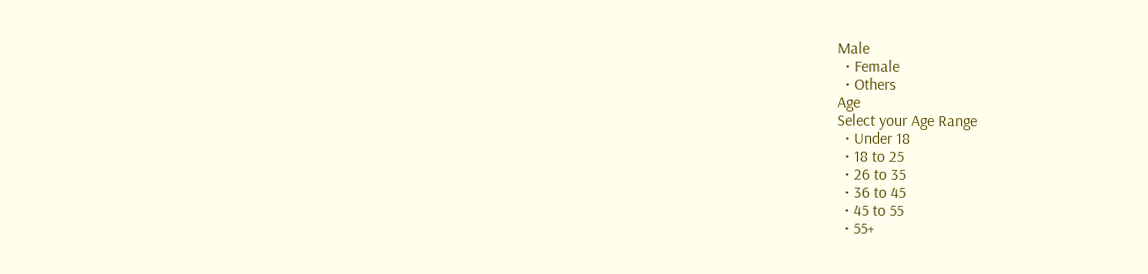Male
  • Female
  • Others
Age
Select your Age Range
  • Under 18
  • 18 to 25
  • 26 to 35
  • 36 to 45
  • 45 to 55
  • 55+